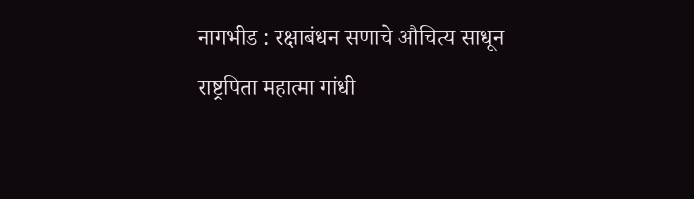नागभीड : रक्षाबंधन सणाचे औचित्य साधून राष्ट्रपिता महात्मा गांधी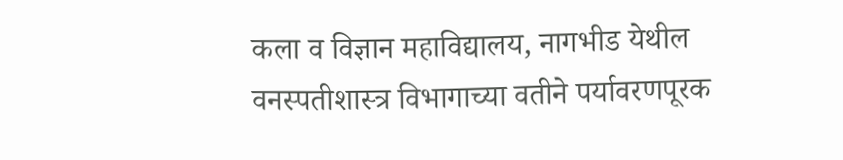कला व विज्ञान महाविद्यालय, नागभीड येथील वनस्पतीशास्त्र विभागाच्या वतीने पर्यावरणपूरक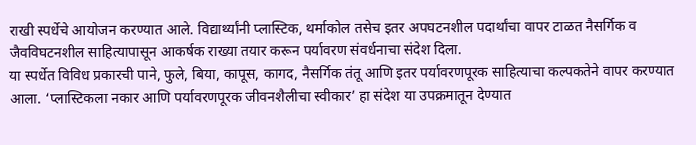राखी स्पर्धेचे आयोजन करण्यात आले. विद्यार्थ्यांनी प्लास्टिक, थर्माकोल तसेच इतर अपघटनशील पदार्थांचा वापर टाळत नैसर्गिक व जैवविघटनशील साहित्यापासून आकर्षक राख्या तयार करून पर्यावरण संवर्धनाचा संदेश दिला.
या स्पर्धेत विविध प्रकारची पाने, फुले, बिया, कापूस, कागद, नैसर्गिक तंतू आणि इतर पर्यावरणपूरक साहित्याचा कल्पकतेने वापर करण्यात आला. ‘प्लास्टिकला नकार आणि पर्यावरणपूरक जीवनशैलीचा स्वीकार’ हा संदेश या उपक्रमातून देण्यात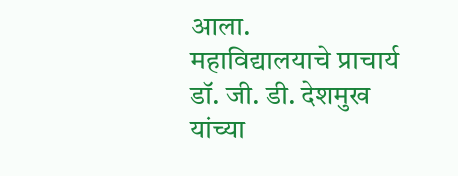आला.
महाविद्यालयाचे प्राचार्य डॉ. जी. डी. देशमुख यांच्या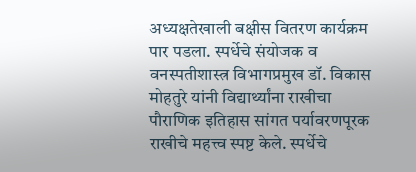अध्यक्षतेखाली बक्षीस वितरण कार्यक्रम पार पडला. स्पर्धेचे संयोजक व वनस्पतीशास्त्र विभागप्रमुख डॉ. विकास मोहतुरे यांनी विद्यार्थ्यांना राखीचा पौराणिक इतिहास सांगत पर्यावरणपूरक राखीचे महत्त्व स्पष्ट केले. स्पर्धेचे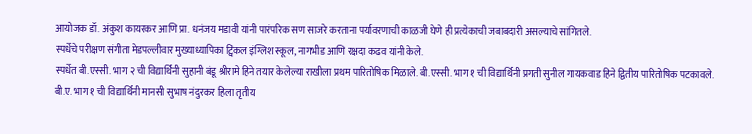आयोजक डॉ. अंकुश कायरकर आणि प्रा. धनंजय मडावी यांनी पारंपरिक सण साजरे करताना पर्यावरणाची काळजी घेणे ही प्रत्येकाची जबाबदारी असल्याचे सांगितले.
स्पर्धेचे परीक्षण संगीता मेडपल्लीवार मुख्याध्यापिका ट्विंकल इंग्लिश स्कूल, नागभीड आणि रक्षदा कढव यांनी केले.
स्पर्धेत बी.एस्सी. भाग २ ची विद्यार्थिनी सुहानी बंडू श्रीरामे हिने तयार केलेल्या राखीला प्रथम पारितोषिक मिळाले. बी.एस्सी. भाग १ ची विद्यार्थिनी प्रगती सुनील गायकवाड हिने द्वितीय पारितोषिक पटकावले. बी.ए. भाग १ ची विद्यार्थिनी मानसी सुभाष नंदुरकर हिला तृतीय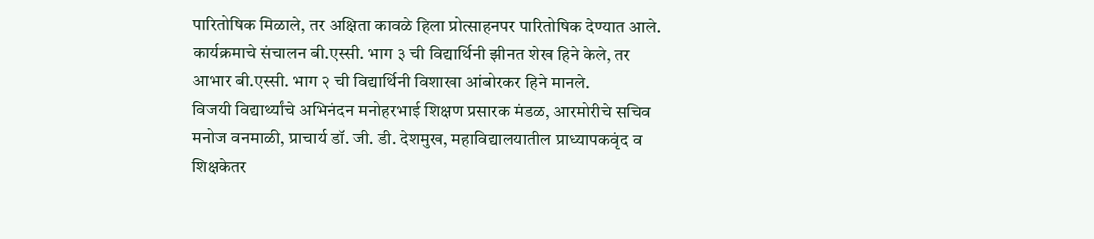पारितोषिक मिळाले, तर अक्षिता कावळे हिला प्रोत्साहनपर पारितोषिक देण्यात आले.
कार्यक्रमाचे संचालन बी.एस्सी. भाग ३ ची विद्यार्थिनी झीनत शेख हिने केले, तर आभार बी.एस्सी. भाग २ ची विद्यार्थिनी विशाखा आंबोरकर हिने मानले.
विजयी विद्यार्थ्यांचे अभिनंदन मनोहरभाई शिक्षण प्रसारक मंडळ, आरमोरीचे सचिव मनोज वनमाळी, प्राचार्य डॉ. जी. डी. देशमुख, महाविद्यालयातील प्राध्यापकवृंद व शिक्षकेतर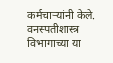कर्मचाऱ्यांनी केले. वनस्पतीशास्त्र विभागाच्या या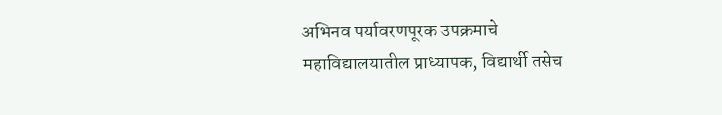अभिनव पर्यावरणपूरक उपक्रमाचे महाविद्यालयातील प्राध्यापक, विद्यार्थी तसेच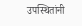उपस्थितांनी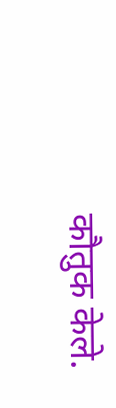कौतुक केले.